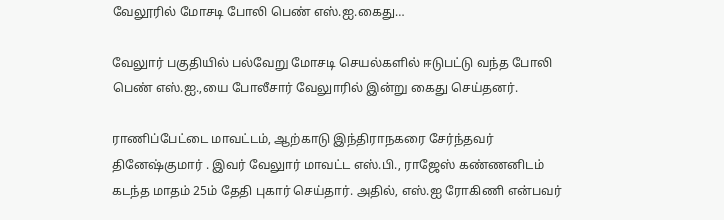வேலூரில் மோசடி போலி பெண் எஸ்.ஐ.கைது…

வேலுார் பகுதியில் பல்வேறு மோசடி செயல்களில் ஈடுபட்டு வந்த போலி பெண் எஸ்.ஐ.,யை போலீசார் வேலுாரில் இன்று கைது செய்தனர்.

ராணிப்பேட்டை மாவட்டம், ஆற்காடு இந்திராநகரை சேர்ந்தவர் தினேஷ்குமார் . இவர் வேலுார் மாவட்ட எஸ்.பி., ராஜேஸ் கண்ணனிடம் கடந்த மாதம் 25ம் தேதி புகார் செய்தார். அதில், எஸ்.ஐ ரோகிணி என்பவர்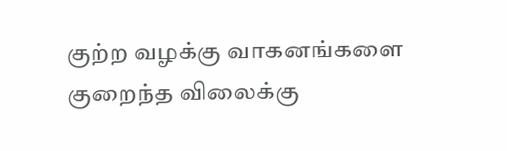குற்ற வழக்கு வாகனங்களை குறைந்த விலைக்கு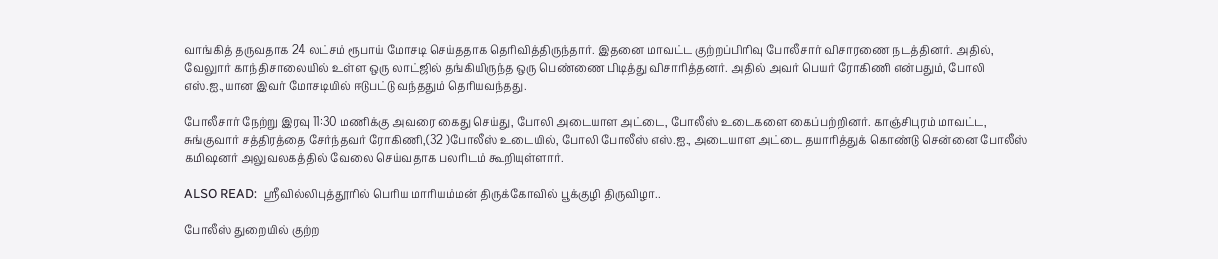வாங்கித் தருவதாக 24 லட்சம் ரூபாய் மோசடி செய்ததாக தெரிவித்திருந்தார். இதனை மாவட்ட குற்றப்பிரிவு போலீசார் விசாரணை நடத்தினர். அதில், வேலுார் காந்திசாலையில் உள்ள ஒரு லாட்ஜில் தங்கியிருந்த ஒரு பெண்ணை பிடித்து விசாரித்தனர். அதில் அவர் பெயர் ரோகிணி என்பதும், போலி எஸ்.ஐ.,யான இவர் மோசடியில் ஈடுபட்டு வந்ததும் தெரியவந்தது.

போலீசார் நேற்று இரவு 11:30 மணிக்கு அவரை கைது செய்து, போலி அடையாள அட்டை, போலீஸ் உடைகளை கைப்பற்றினர். காஞ்சிபுரம் மாவட்ட, சுங்குவார் சத்திரத்தை சேர்ந்தவர் ரோகிணி,(32 )போலீஸ் உடையில், போலி போலீஸ் எஸ்.ஐ., அடையாள அட்டை தயாரித்துக் கொண்டு சென்னை போலீஸ் கமிஷனர் அலுவலகத்தில் வேலை செய்வதாக பலரிடம் கூறியுள்ளார்.

ALSO READ:  ஸ்ரீவில்லிபுத்தூரில் பெரிய மாரியம்மன் திருக்கோவில் பூக்குழி திருவிழா..

போலீஸ் துறையில் குற்ற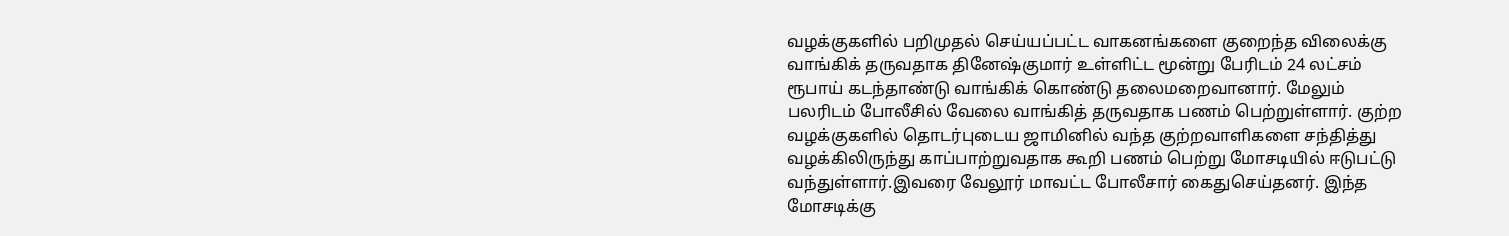வழக்குகளில் பறிமுதல் செய்யப்பட்ட வாகனங்களை குறைந்த விலைக்கு வாங்கிக் தருவதாக தினேஷ்குமார் உள்ளிட்ட மூன்று பேரிடம் 24 லட்சம் ரூபாய் கடந்தாண்டு வாங்கிக் கொண்டு தலைமறைவானார். மேலும் பலரிடம் போலீசில் வேலை வாங்கித் தருவதாக பணம் பெற்றுள்ளார். குற்ற வழக்குகளில் தொடர்புடைய ஜாமினில் வந்த குற்றவாளிகளை சந்தித்து வழக்கிலிருந்து காப்பாற்றுவதாக கூறி பணம் பெற்று மோசடியில் ஈடுபட்டு வந்துள்ளார்.இவரை வேலூர் மாவட்ட போலீசார் கைதுசெய்தனர். இந்த மோசடிக்கு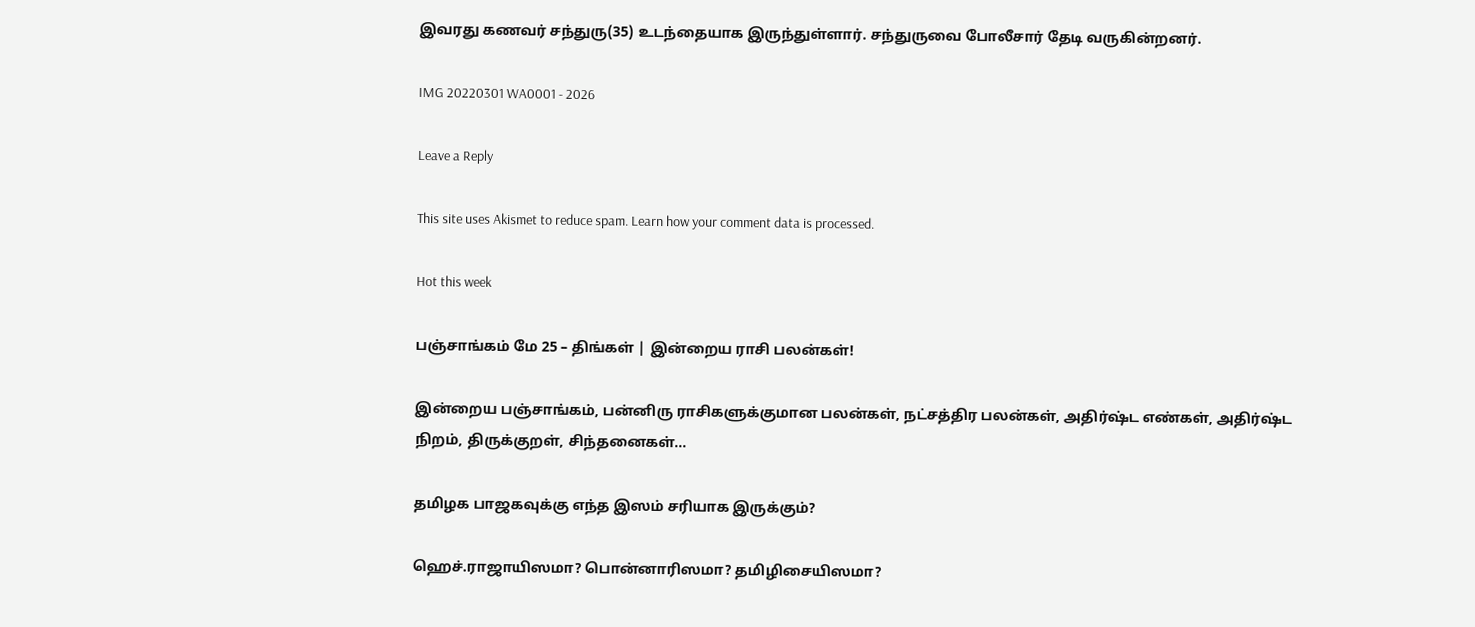இவரது கணவர் சந்துரு(35) உடந்தையாக இருந்துள்ளார். சந்துருவை போலீசார் தேடி வருகின்றனர்.

IMG 20220301 WA0001 - 2026

Leave a Reply

This site uses Akismet to reduce spam. Learn how your comment data is processed.

Hot this week

பஞ்சாங்கம் மே 25 – திங்கள் | இன்றைய ராசி பலன்கள்!

இன்றைய பஞ்சாங்கம், பன்னிரு ராசிகளுக்குமான பலன்கள், நட்சத்திர பலன்கள், அதிர்ஷ்ட எண்கள், அதிர்ஷ்ட நிறம், திருக்குறள், சிந்தனைகள்...

தமிழக பாஜகவுக்கு எந்த இஸம் சரியாக இருக்கும்?

ஹெச்.ராஜாயிஸமா? பொன்னாரிஸமா? தமிழிசையிஸமா?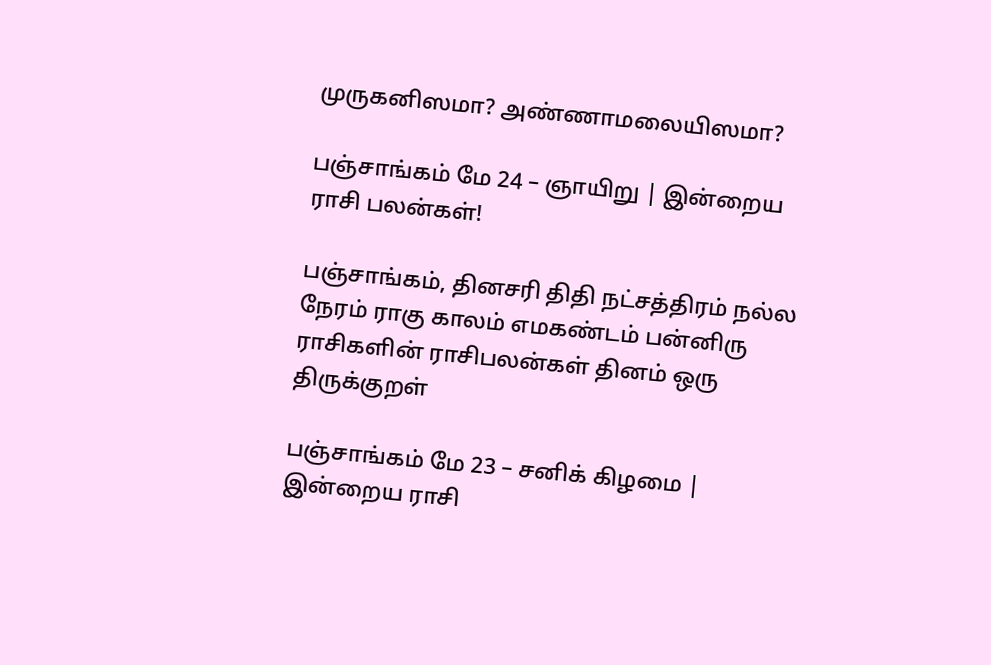முருகனிஸமா? அண்ணாமலையிஸமா?

பஞ்சாங்கம் மே 24 – ஞாயிறு | இன்றைய ராசி பலன்கள்!

பஞ்சாங்கம், தினசரி திதி நட்சத்திரம் நல்ல நேரம் ராகு காலம் எமகண்டம் பன்னிரு ராசிகளின் ராசிபலன்கள் தினம் ஒரு திருக்குறள்

பஞ்சாங்கம் மே 23 – சனிக் கிழமை | இன்றைய ராசி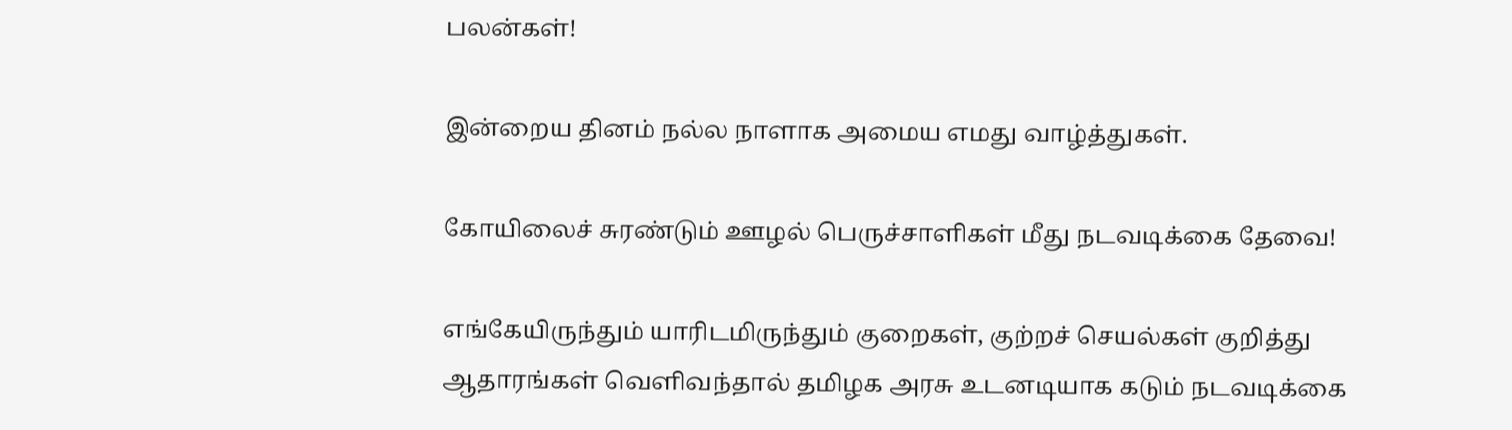பலன்கள்!

இன்றைய தினம் நல்ல நாளாக அமைய எமது வாழ்த்துகள்.

கோயிலைச் சுரண்டும் ஊழல் பெருச்சாளிகள் மீது நடவடிக்கை தேவை!

எங்கேயிருந்தும் யாரிடமிருந்தும் குறைகள், குற்றச் செயல்கள் குறித்து ஆதாரங்கள் வெளிவந்தால் தமிழக அரசு உடனடியாக கடும் நடவடிக்கை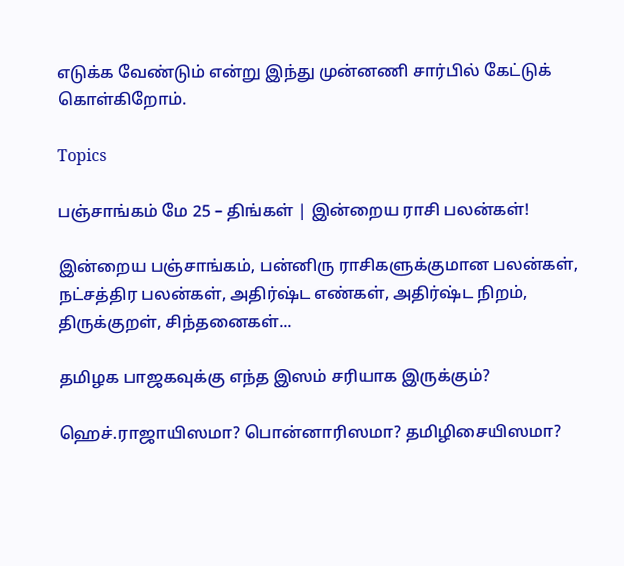எடுக்க வேண்டும் என்று இந்து முன்னணி சார்பில் கேட்டுக் கொள்கிறோம்.

Topics

பஞ்சாங்கம் மே 25 – திங்கள் | இன்றைய ராசி பலன்கள்!

இன்றைய பஞ்சாங்கம், பன்னிரு ராசிகளுக்குமான பலன்கள், நட்சத்திர பலன்கள், அதிர்ஷ்ட எண்கள், அதிர்ஷ்ட நிறம், திருக்குறள், சிந்தனைகள்...

தமிழக பாஜகவுக்கு எந்த இஸம் சரியாக இருக்கும்?

ஹெச்.ராஜாயிஸமா? பொன்னாரிஸமா? தமிழிசையிஸமா?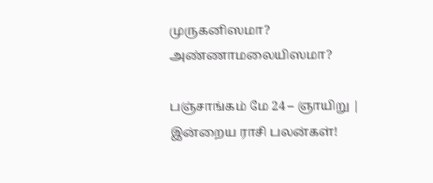முருகனிஸமா? அண்ணாமலையிஸமா?

பஞ்சாங்கம் மே 24 – ஞாயிறு | இன்றைய ராசி பலன்கள்!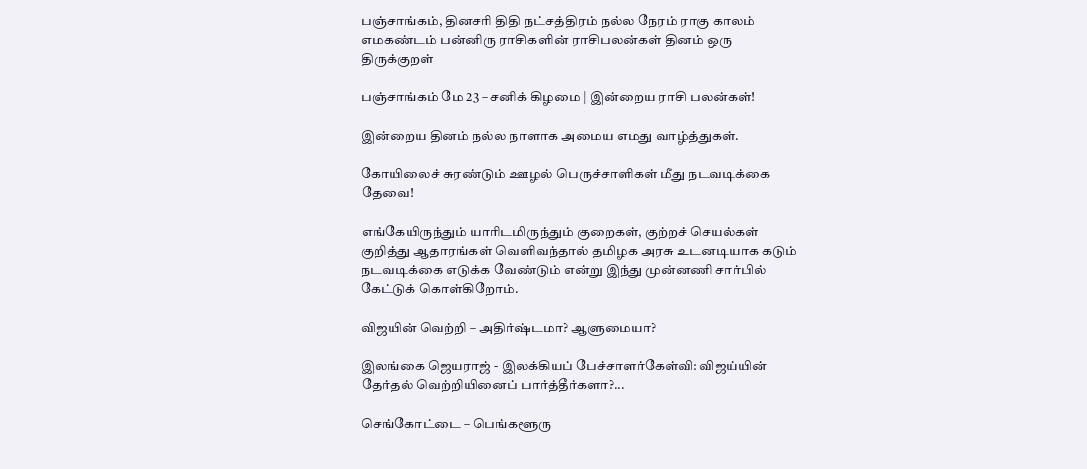பஞ்சாங்கம், தினசரி திதி நட்சத்திரம் நல்ல நேரம் ராகு காலம் எமகண்டம் பன்னிரு ராசிகளின் ராசிபலன்கள் தினம் ஒரு திருக்குறள்

பஞ்சாங்கம் மே 23 – சனிக் கிழமை | இன்றைய ராசி பலன்கள்!

இன்றைய தினம் நல்ல நாளாக அமைய எமது வாழ்த்துகள்.

கோயிலைச் சுரண்டும் ஊழல் பெருச்சாளிகள் மீது நடவடிக்கை தேவை!

எங்கேயிருந்தும் யாரிடமிருந்தும் குறைகள், குற்றச் செயல்கள் குறித்து ஆதாரங்கள் வெளிவந்தால் தமிழக அரசு உடனடியாக கடும் நடவடிக்கை எடுக்க வேண்டும் என்று இந்து முன்னணி சார்பில் கேட்டுக் கொள்கிறோம்.

விஜயின் வெற்றி – அதிர்ஷ்டமா? ஆளுமையா?

இலங்கை ஜெயராஜ் - இலக்கியப் பேச்சாளர்கேள்வி: விஜய்யின் தேர்தல் வெற்றியினைப் பார்த்தீர்களா?...

செங்கோட்டை – பெங்களூரு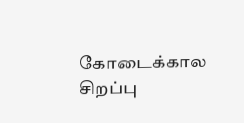கோடைக்கால சிறப்பு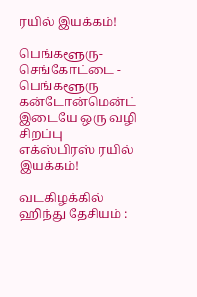ரயில் இயக்கம்!

பெங்களூரு-செங்கோட்டை - பெங்களூரு கன்டோன்மென்ட் இடையே ஒரு வழி சிறப்பு எக்ஸ்பிரஸ் ரயில் இயக்கம்!

வடகிழக்கில் ஹிந்து தேசியம் :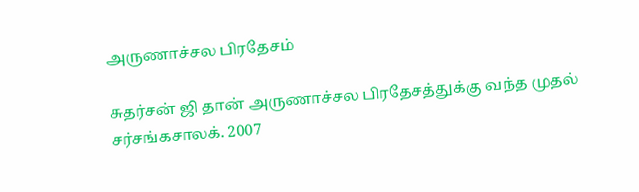அருணாச்சல பிரதேசம்

சுதர்சன் ஜி தான் அருணாச்சல பிரதேசத்துக்கு வந்த முதல் சர்சங்கசாலக். 2007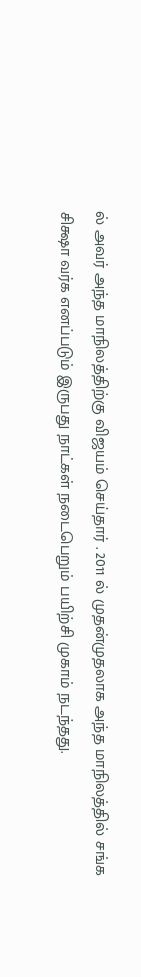ல் அவர் அந்த மாநிலத்திற்கு விஜயம் செய்தார் . 2011 ல் முதன்முதலாக அந்த மாநிலத்தில் சங்க சிக்ஷா வர்க எனப்படும் இருபது நாட்கள் நடைபெறும் பயிற்சி முகாம் நடந்தது.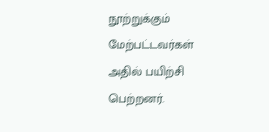நூற்றுக்கும் மேற்பட்டவர்கள் அதில் பயிற்சி பெற்றனர்.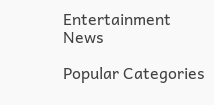Entertainment News

Popular Categories